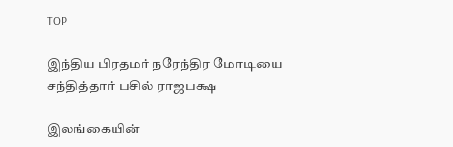TOP

இந்திய பிரதமர் நரேந்திர மோடியை சந்தித்தார் பசில் ராஜபக்ஷ

இலங்கையின்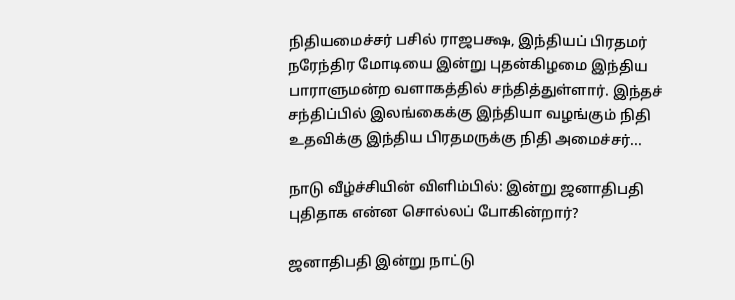நிதியமைச்சர் பசில் ராஜபக்ஷ, இந்தியப் பிரதமர் நரேந்திர மோடியை இன்று புதன்கிழமை இந்திய பாராளுமன்ற வளாகத்தில் சந்தித்துள்ளார். இந்தச் சந்திப்பில் இலங்கைக்கு இந்தியா வழங்கும் நிதி உதவிக்கு இந்திய பிரதமருக்கு நிதி அமைச்சர்...

நாடு வீழ்ச்சியின் விளிம்பில்: இன்று ஜனாதிபதி புதிதாக என்ன சொல்லப் போகின்றார்?

ஜனாதிபதி இன்று நாட்டு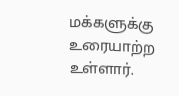மக்களுக்கு உரையாற்ற உள்ளார்.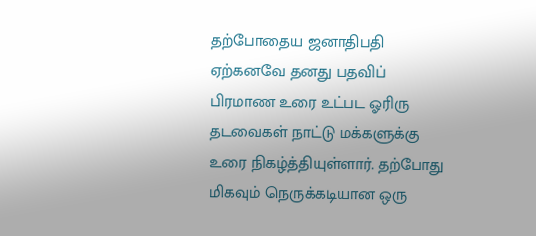தற்போதைய ஜனாதிபதி ஏற்கனவே தனது பதவிப் பிரமாண உரை உட்பட ஓரிரு தடவைகள் நாட்டு மக்களுக்கு உரை நிகழ்த்தியுள்ளார். தற்போது மிகவும் நெருக்கடியான ஒரு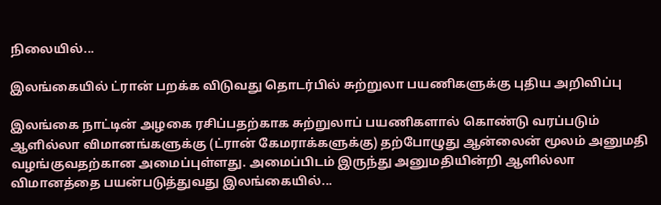நிலையில்...

இலங்கையில் ட்ரான் பறக்க விடுவது தொடர்பில் சுற்றுலா பயணிகளுக்கு புதிய அறிவிப்பு

இலங்கை நாட்டின் அழகை ரசிப்பதற்காக சுற்றுலாப் பயணிகளால் கொண்டு வரப்படும் ஆளில்லா விமானங்களுக்கு (ட்ரான் கேமராக்களுக்கு) தற்போழுது ஆன்லைன் மூலம் அனுமதி வழங்குவதற்கான அமைப்புள்ளது. அமைப்பிடம் இருந்து அனுமதியின்றி ஆளில்லா விமானத்தை பயன்படுத்துவது இலங்கையில்...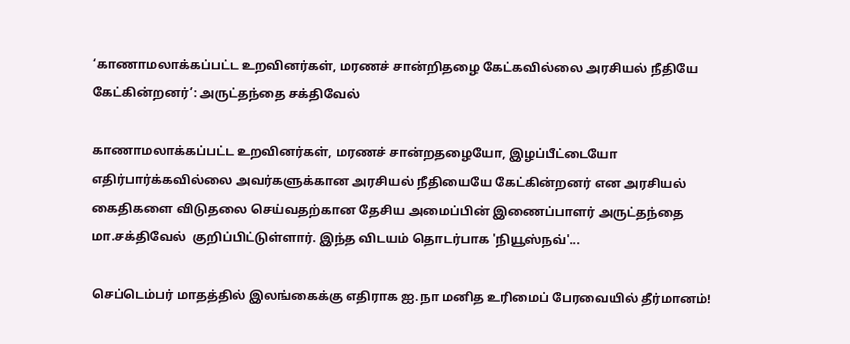‘காணாமலாக்கப்பட்ட உறவினர்கள், மரணச் சான்றிதழை கேட்கவில்லை அரசியல் நீதியே கேட்கின்றனர்’: அருட்தந்தை சக்திவேல்

காணாமலாக்கப்பட்ட உறவினர்கள், மரணச் சான்றதழையோ, இழப்பீட்டையோ எதிர்பார்க்கவில்லை அவர்களுக்கான அரசியல் நீதியையே கேட்கின்றனர் என அரசியல் கைதிகளை விடுதலை செய்வதற்கான தேசிய அமைப்பின் இணைப்பாளர் அருட்தந்தை மா.சக்திவேல்  குறிப்பிட்டுள்ளார். இந்த விடயம் தொடர்பாக 'நியூஸ்நவ்'...

செப்டெம்பர் மாதத்தில் இலங்கைக்கு எதிராக ஐ.நா மனித உரிமைப் பேரவையில் தீர்மானம்!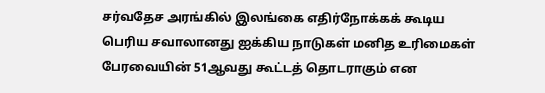சர்வதேச அரங்கில் இலங்கை எதிர்நோக்கக் கூடிய  பெரிய சவாலானது ஐக்கிய நாடுகள் மனித உரிமைகள் பேரவையின் 51ஆவது கூட்டத் தொடராகும் என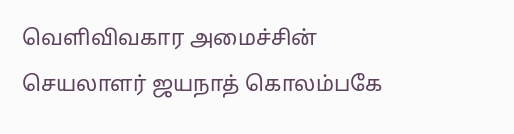வெளிவிவகார அமைச்சின் செயலாளர் ஜயநாத் கொலம்பகே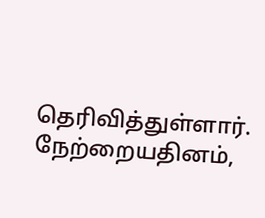தெரிவித்துள்ளார். நேற்றையதினம்,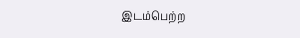இடம்பெற்ற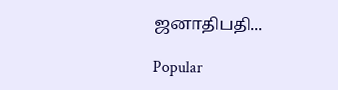ஜனாதிபதி...

Popular